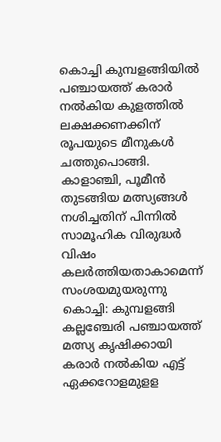കൊച്ചി കുമ്പളങ്ങിയിൽ പഞ്ചായത്ത് കരാർ നൽകിയ കുളത്തിൽ ലക്ഷക്കണക്കിന് രൂപയുടെ മീനുകൾ ചത്തുപൊങ്ങി. കാളാഞ്ചി, പൂമീൻ തുടങ്ങിയ മത്സ്യങ്ങൾ നശിച്ചതിന് പിന്നിൽ സാമൂഹിക വിരുദ്ധർ വിഷം കലർത്തിയതാകാമെന്ന് സംശയമുയരുന്നു
കൊച്ചി: കുമ്പളങ്ങി കല്ലഞ്ചേരി പഞ്ചായത്ത് മത്സ്യ കൃഷിക്കായി കരാർ നൽകിയ എട്ട് ഏക്കറോളമുളള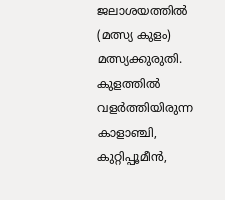ജലാശയത്തിൽ (മത്സ്യ കുളം) മത്സ്യക്കുരുതി. കുളത്തിൽ വളർത്തിയിരുന്ന കാളാഞ്ചി, കുറ്റിപ്പൂമീൻ,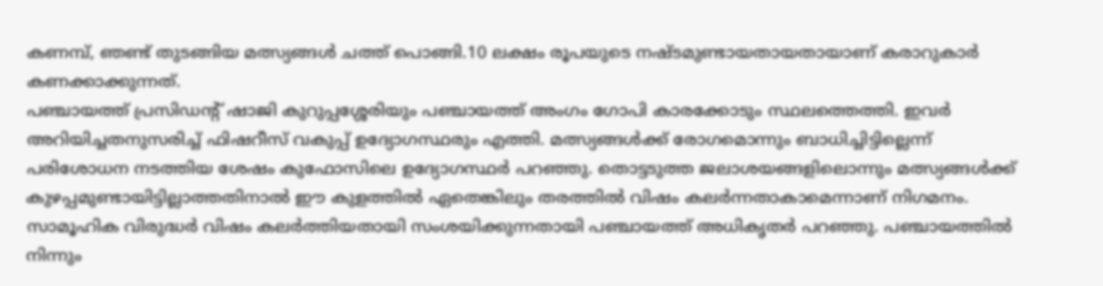കണമ്പ്, ഞണ്ട് തുടങ്ങിയ മത്സ്യങ്ങൾ ചത്ത് പൊങ്ങി.10 ലക്ഷം രൂപയുടെ നഷ്ടമുണ്ടായതായതായാണ് കരാറുകാർ കണക്കാക്കുന്നത്.
പഞ്ചായത്ത് പ്രസിഡന്റ് ഷാജി കുറുപ്പശ്ശേരിയും പഞ്ചായത്ത് അംഗം ഗോപി കാരക്കോടും സ്ഥലത്തെത്തി. ഇവർ അറിയിച്ചതനുസരിച്ച് ഫിഷറീസ് വകുപ്പ് ഉദ്യോഗസ്ഥരും എത്തി. മത്സ്യങ്ങൾക്ക് രോഗമൊന്നും ബാധിച്ചിട്ടില്ലെന്ന് പരിശോധന നടത്തിയ ശേഷം കുഫോസിലെ ഉദ്യോഗസ്ഥർ പറഞ്ഞു. തൊട്ടടുത്ത ജലാശയങ്ങളിലൊന്നും മത്സ്യങ്ങൾക്ക് കുഴപ്പമുണ്ടായിട്ടില്ലാത്തതിനാൽ ഈ കുളത്തിൽ ഏതെങ്കിലും തരത്തിൽ വിഷം കലർന്നതാകാമെന്നാണ് നിഗമനം.
സാമൂഹിക വിരുദ്ധർ വിഷം കലർത്തിയതായി സംശയിക്കുന്നതായി പഞ്ചായത്ത് അധികൃതർ പറഞ്ഞു. പഞ്ചായത്തിൽ നിന്നും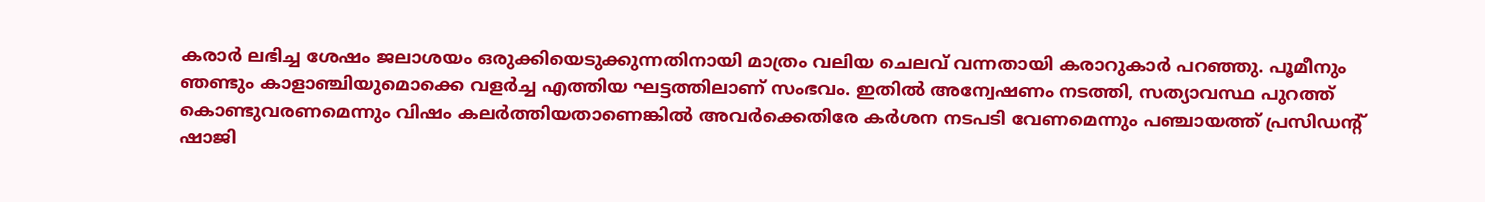കരാർ ലഭിച്ച ശേഷം ജലാശയം ഒരുക്കിയെടുക്കുന്നതിനായി മാത്രം വലിയ ചെലവ് വന്നതായി കരാറുകാർ പറഞ്ഞു. പൂമീനും ഞണ്ടും കാളാഞ്ചിയുമൊക്കെ വളർച്ച എത്തിയ ഘട്ടത്തിലാണ് സംഭവം. ഇതിൽ അന്വേഷണം നടത്തി, സത്യാവസ്ഥ പുറത്ത് കൊണ്ടുവരണമെന്നും വിഷം കലർത്തിയതാണെങ്കിൽ അവർക്കെതിരേ കർശന നടപടി വേണമെന്നും പഞ്ചായത്ത് പ്രസിഡന്റ് ഷാജി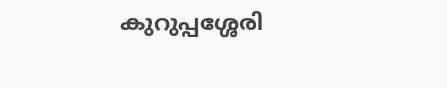കുറുപ്പശ്ശേരി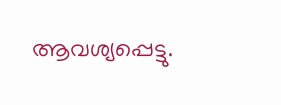ആവശ്യപ്പെട്ടു.